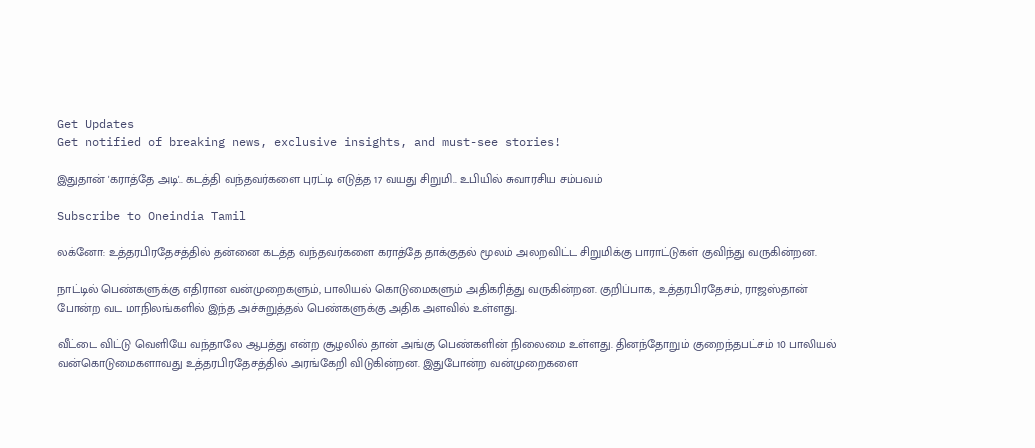Get Updates
Get notified of breaking news, exclusive insights, and must-see stories!

இதுதான் 'கராத்தே அடி'.. கடத்தி வந்தவர்களை புரட்டி எடுத்த 17 வயது சிறுமி.. உபியில் சுவாரசிய சம்பவம்

Subscribe to Oneindia Tamil

லக்னோ: உத்தரபிரதேசத்தில் தன்னை கடத்த வந்தவர்களை கராத்தே தாக்குதல் மூலம் அலறவிட்ட சிறுமிக்கு பாராட்டுகள் குவிந்து வருகின்றன.

நாட்டில் பெண்களுக்கு எதிரான வன்முறைகளும், பாலியல் கொடுமைகளும் அதிகரித்து வருகின்றன. குறிப்பாக, உத்தரபிரதேசம், ராஜஸ்தான் போன்ற வட மாநிலங்களில் இந்த அச்சுறுத்தல் பெண்களுக்கு அதிக அளவில் உள்ளது.

வீட்டை விட்டு வெளியே வந்தாலே ஆபத்து என்ற சூழலில் தான் அங்கு பெண்களின் நிலைமை உள்ளது. தினந்தோறும் குறைந்தபட்சம் 10 பாலியல் வன்கொடுமைகளாவது உத்தரபிரதேசத்தில் அரங்கேறி விடுகின்றன. இதுபோன்ற வன்முறைகளை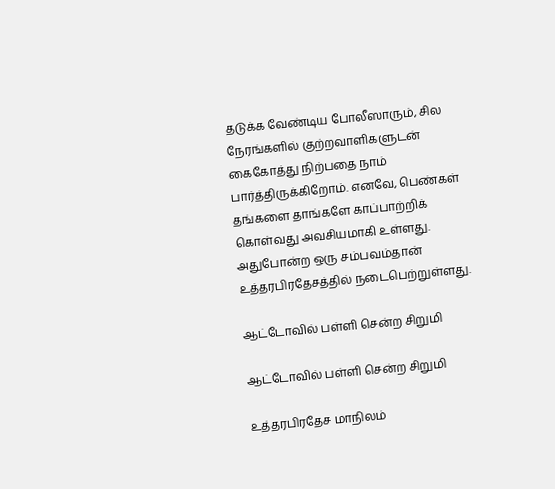தடுக்க வேண்டிய போலீஸாரும், சில நேரங்களில் குற்றவாளிகளுடன் கைகோத்து நிற்பதை நாம் பார்த்திருக்கிறோம். எனவே, பெண்கள் தங்களை தாங்களே காப்பாற்றிக் கொள்வது அவசியமாகி உள்ளது. அதுபோன்ற ஒரு சம்பவம்தான் உத்தரபிரதேசத்தில் நடைபெற்றுள்ளது.

ஆட்டோவில் பள்ளி சென்ற சிறுமி

ஆட்டோவில் பள்ளி சென்ற சிறுமி

உத்தரபிரதேச மாநிலம்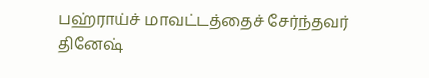பஹ்ராய்ச் மாவட்டத்தைச் சேர்ந்தவர் தினேஷ்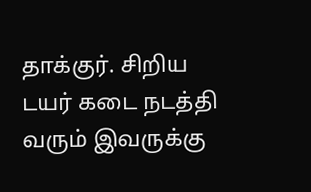தாக்குர். சிறிய டயர் கடை நடத்தி வரும் இவருக்கு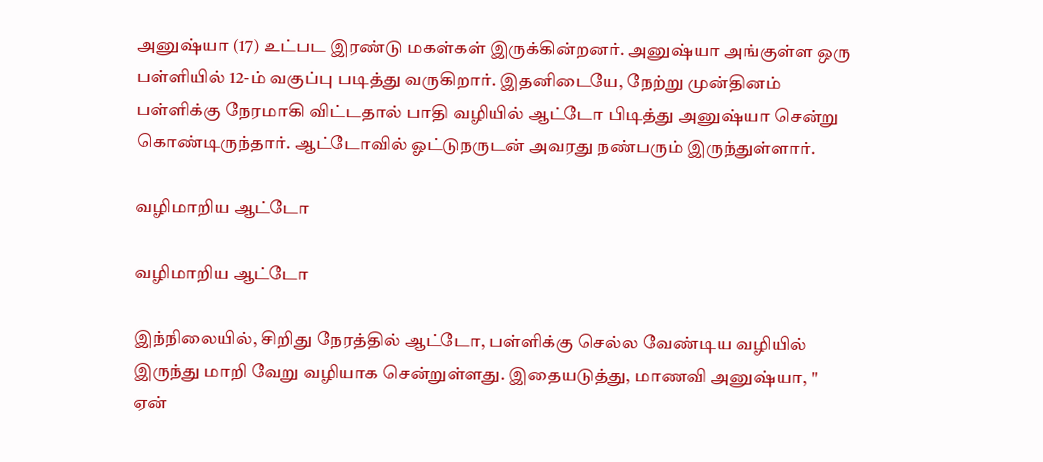அனுஷ்யா (17) உட்பட இரண்டு மகள்கள் இருக்கின்றனர். அனுஷ்யா அங்குள்ள ஒரு பள்ளியில் 12-ம் வகுப்பு படித்து வருகிறார். இதனிடையே, நேற்று முன்தினம் பள்ளிக்கு நேரமாகி விட்டதால் பாதி வழியில் ஆட்டோ பிடித்து அனுஷ்யா சென்று கொண்டிருந்தார். ஆட்டோவில் ஓட்டுநருடன் அவரது நண்பரும் இருந்துள்ளார்.

வழிமாறிய ஆட்டோ

வழிமாறிய ஆட்டோ

இந்நிலையில், சிறிது நேரத்தில் ஆட்டோ, பள்ளிக்கு செல்ல வேண்டிய வழியில் இருந்து மாறி வேறு வழியாக சென்றுள்ளது. இதையடுத்து, மாணவி அனுஷ்யா, " ஏன்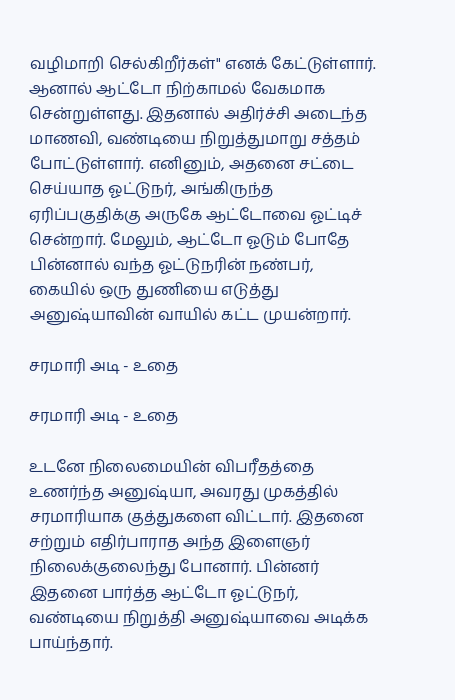வழிமாறி செல்கிறீர்கள்" எனக் கேட்டுள்ளார். ஆனால் ஆட்டோ நிற்காமல் வேகமாக சென்றுள்ளது. இதனால் அதிர்ச்சி அடைந்த மாணவி, வண்டியை நிறுத்துமாறு சத்தம் போட்டுள்ளார். எனினும், அதனை சட்டை செய்யாத ஓட்டுநர், அங்கிருந்த ஏரிப்பகுதிக்கு அருகே ஆட்டோவை ஓட்டிச் சென்றார். மேலும், ஆட்டோ ஓடும் போதே பின்னால் வந்த ஓட்டுநரின் நண்பர், கையில் ஒரு துணியை எடுத்து அனுஷ்யாவின் வாயில் கட்ட முயன்றார்.

சரமாரி அடி - உதை

சரமாரி அடி - உதை

உடனே நிலைமையின் விபரீதத்தை உணர்ந்த அனுஷ்யா, அவரது முகத்தில் சரமாரியாக குத்துகளை விட்டார். இதனை சற்றும் எதிர்பாராத அந்த இளைஞர் நிலைக்குலைந்து போனார். பின்னர் இதனை பார்த்த ஆட்டோ ஓட்டுநர், வண்டியை நிறுத்தி அனுஷ்யாவை அடிக்க பாய்ந்தார்.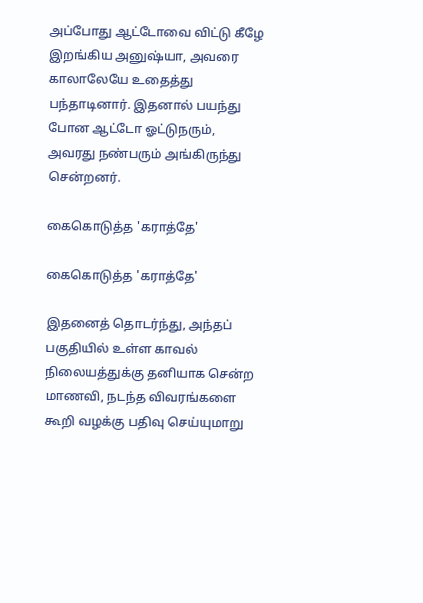அப்போது ஆட்டோவை விட்டு கீழே இறங்கிய அனுஷ்யா, அவரை காலாலேயே உதைத்து பந்தாடினார். இதனால் பயந்து போன ஆட்டோ ஓட்டுநரும், அவரது நண்பரும் அங்கிருந்து சென்றனர்.

கைகொடுத்த 'கராத்தே'

கைகொடுத்த 'கராத்தே'

இதனைத் தொடர்ந்து, அந்தப் பகுதியில் உள்ள காவல் நிலையத்துக்கு தனியாக சென்ற மாணவி, நடந்த விவரங்களை கூறி வழக்கு பதிவு செய்யுமாறு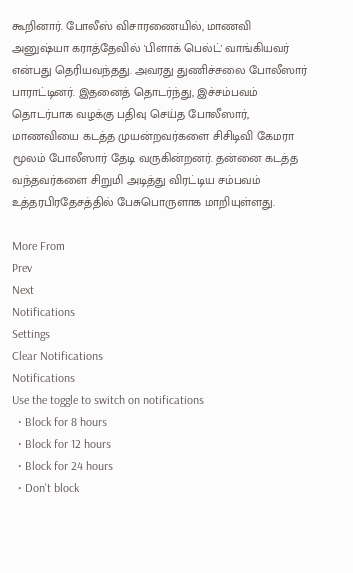கூறினார். போலீஸ் விசாரணையில், மாணவி அனுஷ்யா கராத்தேவில் 'பிளாக் பெல்ட்' வாங்கியவர் என்பது தெரியவந்தது. அவரது துணிச்சலை போலீஸார் பாராட்டினர். இதனைத் தொடர்ந்து, இச்சம்பவம் தொடர்பாக வழக்கு பதிவு செய்த போலீஸார், மாணவியை கடத்த முயன்றவர்களை சிசிடிவி கேமரா மூலம் போலீஸார் தேடி வருகின்றனர். தன்னை கடத்த வந்தவர்களை சிறுமி அடித்து விரட்டிய சம்பவம் உத்தரபிரதேசத்தில் பேசுபொருளாக மாறியுள்ளது.

More From
Prev
Next
Notifications
Settings
Clear Notifications
Notifications
Use the toggle to switch on notifications
  • Block for 8 hours
  • Block for 12 hours
  • Block for 24 hours
  • Don't block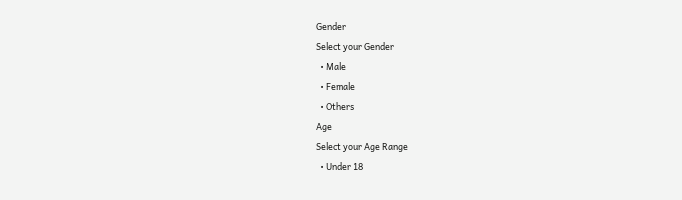Gender
Select your Gender
  • Male
  • Female
  • Others
Age
Select your Age Range
  • Under 18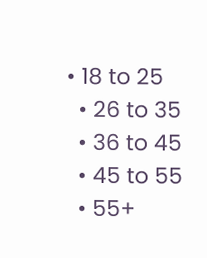• 18 to 25
  • 26 to 35
  • 36 to 45
  • 45 to 55
  • 55+